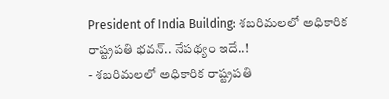President of India Building: శబరిమలలో అధికారిక రాష్ట్రపతి భవన్.. నేపథ్యం ఇదే..!
- శబరిమలలో అధికారిక రాష్ట్రపతి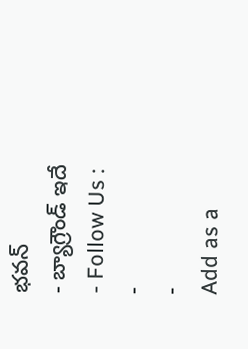భవన్
- బ్యాగ్రౌండ్ ఇదే
- Follow Us :
-
-
Add as a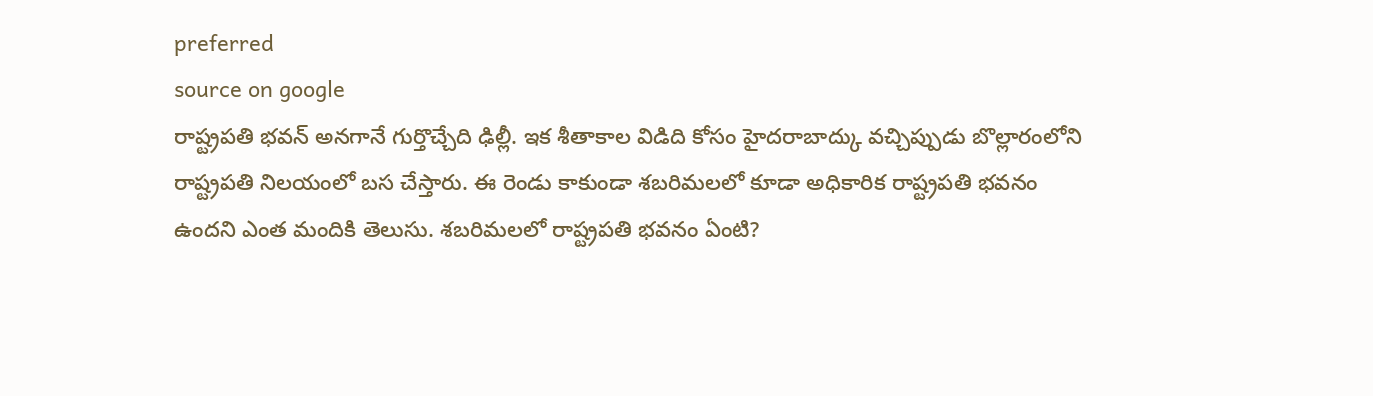preferred
source on google
రాష్ట్రపతి భవన్ అనగానే గుర్తొచ్చేది ఢిల్లీ. ఇక శీతాకాల విడిది కోసం హైదరాబాద్కు వచ్చిప్పుడు బొల్లారంలోని రాష్ట్రపతి నిలయంలో బస చేస్తారు. ఈ రెండు కాకుండా శబరిమలలో కూడా అధికారిక రాష్ట్రపతి భవనం ఉందని ఎంత మందికి తెలుసు. శబరిమలలో రాష్ట్రపతి భవనం ఏంటి?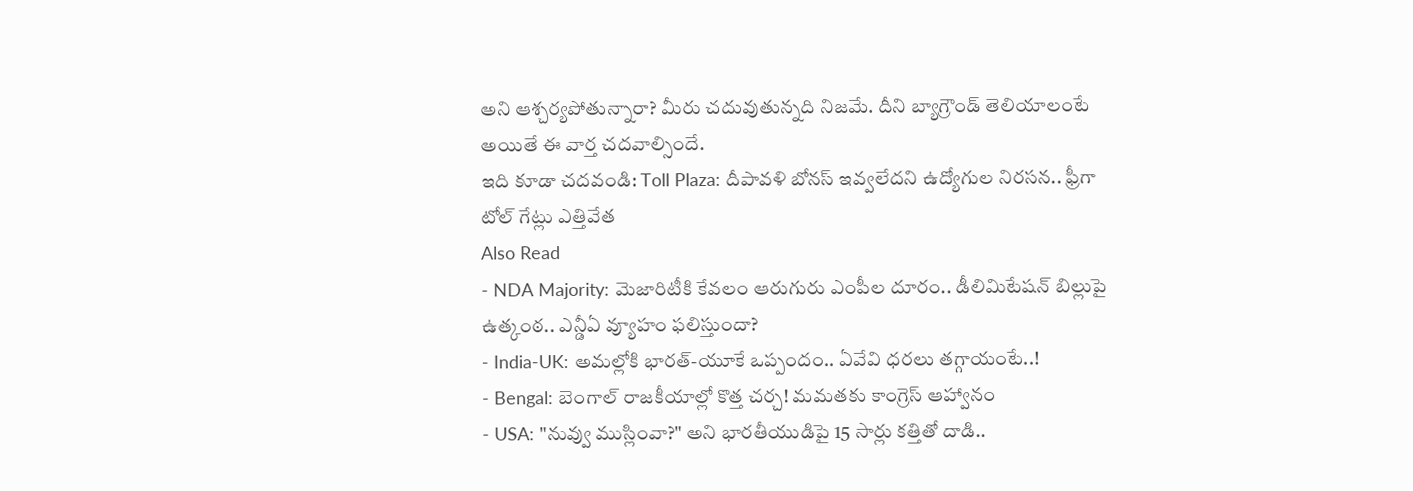అని ఆశ్చర్యపోతున్నారా? మీరు చదువుతున్నది నిజమే. దీని బ్యాగ్రౌండ్ తెలియాలంటే అయితే ఈ వార్త చదవాల్సిందే.
ఇది కూడా చదవండి: Toll Plaza: దీపావళి బోనస్ ఇవ్వలేదని ఉద్యోగుల నిరసన.. ఫ్రీగా టోల్ గేట్లు ఎత్తివేత
Also Read
- NDA Majority: మెజారిటీకి కేవలం ఆరుగురు ఎంపీల దూరం.. డీలిమిటేషన్ బిల్లుపై ఉత్కంఠ.. ఎన్డీఏ వ్యూహం ఫలిస్తుందా?
- India-UK: అమల్లోకి భారత్-యూకే ఒప్పందం.. ఏవేవి ధరలు తగ్గాయంటే..!
- Bengal: బెంగాల్ రాజకీయాల్లో కొత్త చర్చ! మమతకు కాంగ్రెస్ ఆహ్వానం
- USA: "నువ్వు ముస్లింవా?" అని భారతీయుడిపై 15 సార్లు కత్తితో దాడి..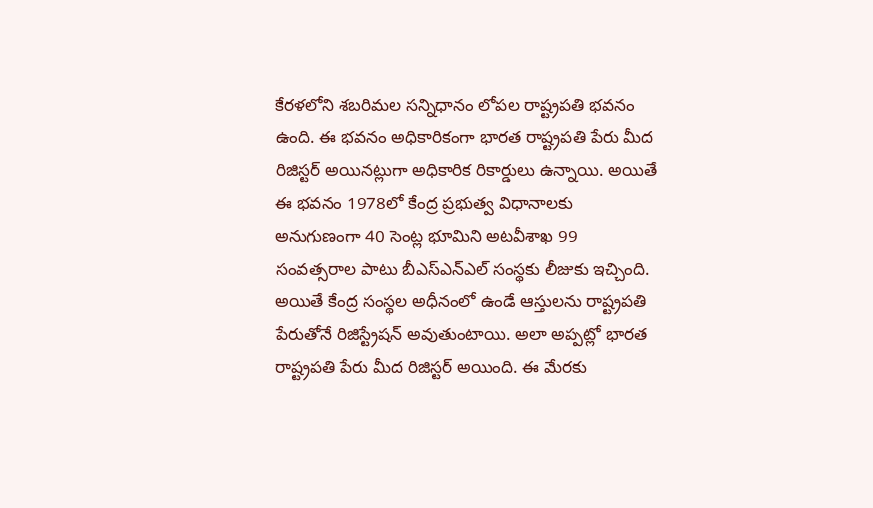కేరళలోని శబరిమల సన్నిధానం లోపల రాష్ట్రపతి భవనం ఉంది. ఈ భవనం అధికారికంగా భారత రాష్ట్రపతి పేరు మీద రిజిస్టర్ అయినట్లుగా అధికారిక రికార్డులు ఉన్నాయి. అయితే ఈ భవనం 1978లో కేంద్ర ప్రభుత్వ విధానాలకు అనుగుణంగా 40 సెంట్ల భూమిని అటవీశాఖ 99 సంవత్సరాల పాటు బీఎస్ఎన్ఎల్ సంస్థకు లీజుకు ఇచ్చింది. అయితే కేంద్ర సంస్థల అధీనంలో ఉండే ఆస్తులను రాష్ట్రపతి పేరుతోనే రిజిస్ట్రేషన్ అవుతుంటాయి. అలా అప్పట్లో భారత రాష్ట్రపతి పేరు మీద రిజిస్టర్ అయింది. ఈ మేరకు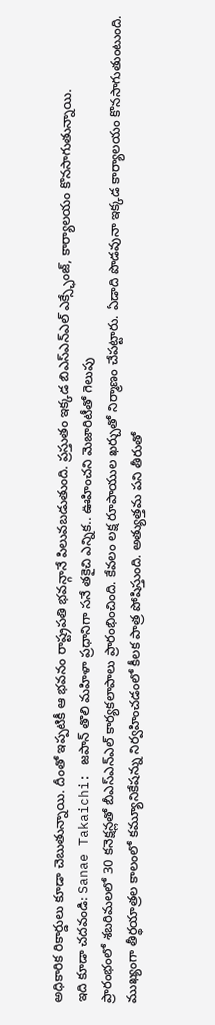అధికారిక రికార్డులు కూడా చెబుతున్నాయి. దీంతో ఇప్పటికీ ఆ భవనం రాష్ట్రపతి భవన్గానే పిలువబడుతుంది. ప్రస్తుతం ఇక్కడ బిఎస్ఎన్ఎల్ ఎక్స్ఛేంజ్, కార్యాలయం కొనసాగుతున్నాయి.
ఇది కూడా చదవండి: Sanae Takaichi: జపాన్ తొలి మహిళా ప్రధానిగా సనే తకైచి ఎన్నిక.. ఊహించని మెజారిటీతో గెలుపు
ప్రారంభంలో శబరిమలలో 30 కనెక్షన్లతో బీఎస్ఎన్ఎల్ కార్యకలాపాలు ప్రారంభించింది. కేవలం లక్ష రూపాయుల ఖర్చుతో నిర్మాణం చేపట్టారు. ఏడాది పొడవునా ఇక్కడ కార్యాలయం కొనసాగుతుంటుంది. ముఖ్యంగా తీర్థయాత్రల కాలంలో కమ్యూనికేషన్ను నిర్వహించడంలో కీలక పాత్ర పోషిస్తుంది. అత్యుత్తమ పని తీరుతో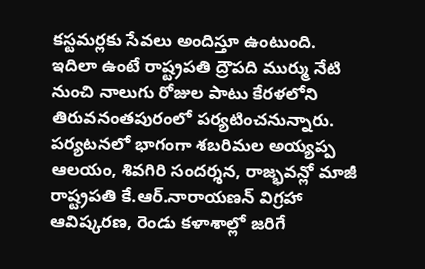కస్టమర్లకు సేవలు అందిస్తూ ఉంటుంది.
ఇదిలా ఉంటే రాష్ట్రపతి ద్రౌపది ముర్ము నేటి నుంచి నాలుగు రోజుల పాటు కేరళలోని తిరువనంతపురంలో పర్యటించనున్నారు. పర్యటనలో భాగంగా శబరిమల అయ్యప్ప ఆలయం, శివగిరి సందర్శన, రాజ్భవన్లో మాజీ రాష్ట్రపతి కే.ఆర్.నారాయణన్ విగ్రహా ఆవిష్కరణ, రెండు కళాశాల్లో జరిగే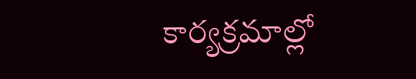కార్యక్రమాల్లో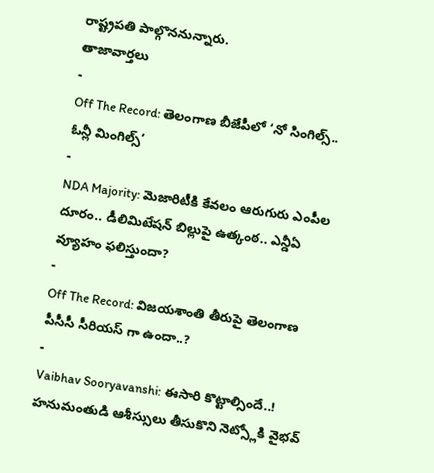రాష్ట్రపతి పాల్గొననున్నారు.
తాజావార్తలు
-
Off The Record: తెలంగాణ బీజేపీలో ‘నో సింగిల్స్.. ఓన్లీ మింగిల్స్’
-
NDA Majority: మెజారిటీకి కేవలం ఆరుగురు ఎంపీల దూరం.. డీలిమిటేషన్ బిల్లుపై ఉత్కంఠ.. ఎన్డీఏ వ్యూహం ఫలిస్తుందా?
-
Off The Record: విజయశాంతి తీరుపై తెలంగాణ పీసీసీ సీరియస్ గా ఉందా..?
-
Vaibhav Sooryavanshi: ఈసారి కొట్టాల్సిందే..! హనుమంతుడి ఆశీస్సులు తీసుకొని నెట్స్లోకి వైభవ్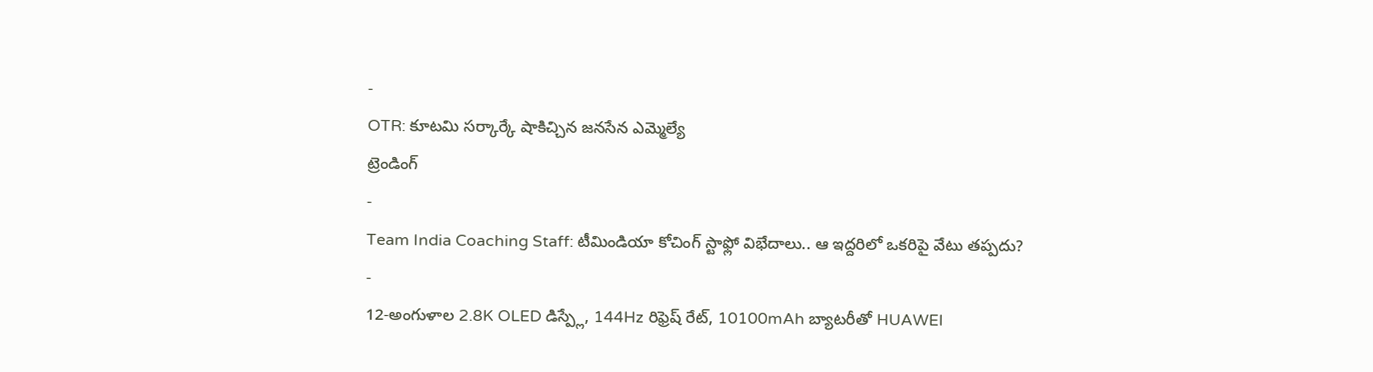-
OTR: కూటమి సర్కార్కే షాకిచ్చిన జనసేన ఎమ్మెల్యే
ట్రెండింగ్
-
Team India Coaching Staff: టీమిండియా కోచింగ్ స్టాఫ్లో విభేదాలు.. ఆ ఇద్దరిలో ఒకరిపై వేటు తప్పదు?
-
12-అంగుళాల 2.8K OLED డిస్ప్లే, 144Hz రిఫ్రెష్ రేట్, 10100mAh బ్యాటరీతో HUAWEI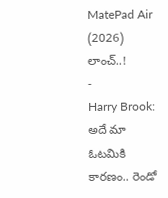MatePad Air (2026) లాంచ్..!
-
Harry Brook: అదే మా ఓటమికి కారణం.. రెండో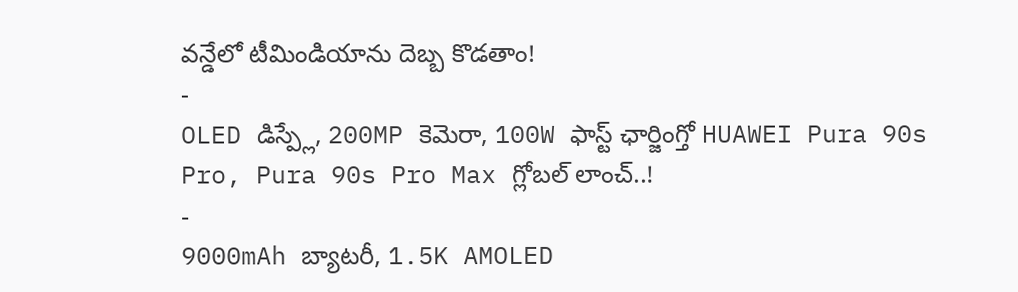వన్డేలో టీమిండియాను దెబ్బ కొడతాం!
-
OLED డిస్ప్లే, 200MP కెమెరా, 100W ఫాస్ట్ ఛార్జింగ్తో HUAWEI Pura 90s Pro, Pura 90s Pro Max గ్లోబల్ లాంచ్..!
-
9000mAh బ్యాటరీ, 1.5K AMOLED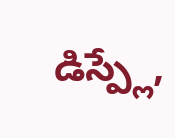డిస్ప్లే,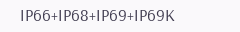IP66+IP68+IP69+IP69K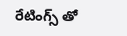రేటింగ్స్ తో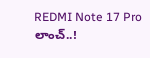REDMI Note 17 Pro లాంచ్..!